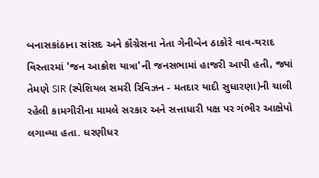બનાસકાંઠાના સાંસદ અને કૉંગ્રેસના નેતા ગેનીબેન ઠાકોરે વાવ-થરાદ વિસ્તારમાં 'જન આક્રોશ યાત્રા'ની જનસભામાં હાજરી આપી હતી, જ્યાં તેમણે SIR (સ્પેશિયલ સમરી રિવિઝન - મતદાર યાદી સુધારણા)ની ચાલી રહેલી કામગીરીના મામલે સરકાર અને સત્તાધારી પક્ષ પર ગંભીર આક્ષેપો લગાવ્યા હતા. ધરણીધર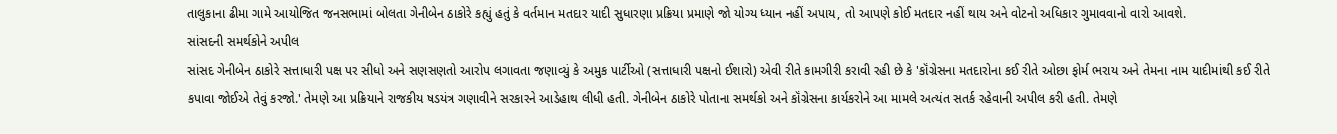તાલુકાના ઢીમા ગામે આયોજિત જનસભામાં બોલતા ગેનીબેન ઠાકોરે કહ્યું હતું કે વર્તમાન મતદાર યાદી સુધારણા પ્રક્રિયા પ્રમાણે જો યોગ્ય ધ્યાન નહીં અપાય, તો આપણે કોઈ મતદાર નહીં થાય અને વોટનો અધિકાર ગુમાવવાનો વારો આવશે.
સાંસદની સમર્થકોને અપીલ
સાંસદ ગેનીબેન ઠાકોરે સત્તાધારી પક્ષ પર સીધો અને સણસણતો આરોપ લગાવતા જણાવ્યું કે અમુક પાર્ટીઓ (સત્તાધારી પક્ષનો ઈશારો) એવી રીતે કામગીરી કરાવી રહી છે કે 'કૉંગ્રેસના મતદારોના કઈ રીતે ઓછા ફોર્મ ભરાય અને તેમના નામ યાદીમાંથી કઈ રીતે કપાવા જોઈએ તેવું કરજો.' તેમણે આ પ્રક્રિયાને રાજકીય ષડયંત્ર ગણાવીને સરકારને આડેહાથ લીધી હતી. ગેનીબેન ઠાકોરે પોતાના સમર્થકો અને કૉંગ્રેસના કાર્યકરોને આ મામલે અત્યંત સતર્ક રહેવાની અપીલ કરી હતી. તેમણે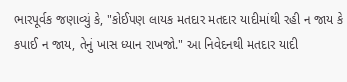ભારપૂર્વક જણાવ્યું કે, "કોઈપણ લાયક મતદાર મતદાર યાદીમાંથી રહી ન જાય કે કપાઈ ન જાય, તેનું ખાસ ધ્યાન રાખજો." આ નિવેદનથી મતદાર યાદી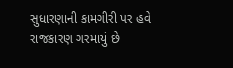સુધારણાની કામગીરી પર હવે રાજકારણ ગરમાયું છે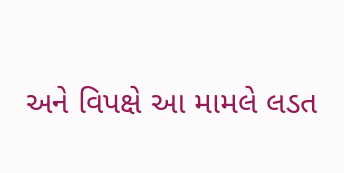અને વિપક્ષે આ મામલે લડત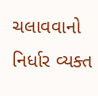ચલાવવાનો નિર્ધાર વ્યક્ત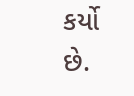કર્યો છે.